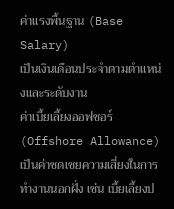ค่าแรงพื้นฐาน (Base Salary)
เป็นเงินเดือนประจำตามตำแหน่งและระดับงาน
ค่าเบี้ยเลี้ยงออฟชอร์ (Offshore Allowance)
เป็นค่าชดเชยความเสี่ยงในการทำงานนอกฝั่ง เช่น เบี้ยเลี้ยงป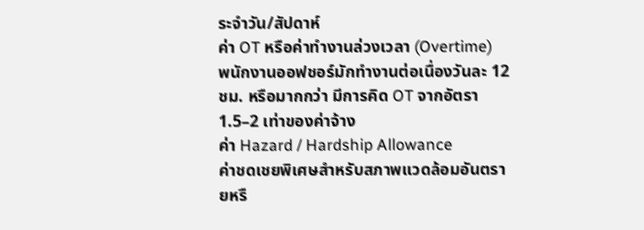ระจำวัน/สัปดาห์
ค่า OT หรือค่าทำงานล่วงเวลา (Overtime)
พนักงานออฟชอร์มักทำงานต่อเนื่องวันละ 12 ชม. หรือมากกว่า มีการคิด OT จากอัตรา 1.5–2 เท่าของค่าจ้าง
ค่า Hazard / Hardship Allowance
ค่าชดเชยพิเศษสำหรับสภาพแวดล้อมอันตรายหรื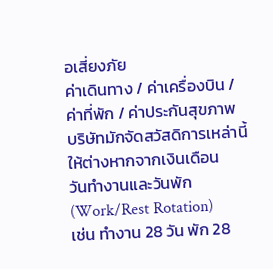อเสี่ยงภัย
ค่าเดินทาง / ค่าเครื่องบิน / ค่าที่พัก / ค่าประกันสุขภาพ
บริษัทมักจัดสวัสดิการเหล่านี้ให้ต่างหากจากเงินเดือน
วันทำงานและวันพัก (Work/Rest Rotation)
เช่น ทำงาน 28 วัน พัก 28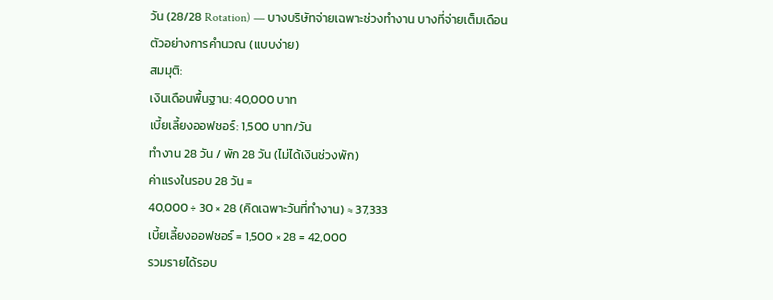วัน (28/28 Rotation) — บางบริษัทจ่ายเฉพาะช่วงทำงาน บางที่จ่ายเต็มเดือน
ตัวอย่างการคำนวณ (แบบง่าย)
สมมุติ:
เงินเดือนพื้นฐาน: 40,000 บาท
เบี้ยเลี้ยงออฟชอร์: 1,500 บาท/วัน
ทำงาน 28 วัน / พัก 28 วัน (ไม่ได้เงินช่วงพัก)
ค่าแรงในรอบ 28 วัน =
40,000 ÷ 30 × 28 (คิดเฉพาะวันที่ทำงาน) ≈ 37,333
เบี้ยเลี้ยงออฟชอร์ = 1,500 × 28 = 42,000
รวมรายได้รอบ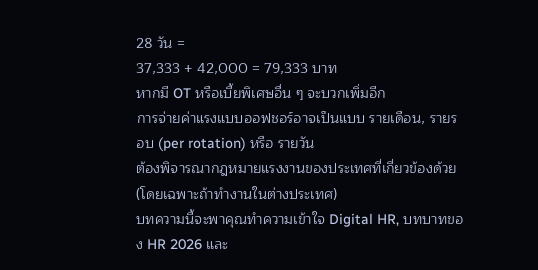28 วัน =
37,333 + 42,000 = 79,333 บาท
หากมี OT หรือเบี้ยพิเศษอื่น ๆ จะบวกเพิ่มอีก
การจ่ายค่าแรงแบบออฟชอร์อาจเป็นแบบ รายเดือน, รายรอบ (per rotation) หรือ รายวัน
ต้องพิจารณากฎหมายแรงงานของประเทศที่เกี่ยวข้องด้วย (โดยเฉพาะถ้าทำงานในต่างประเทศ)
บทความนี้จะพาคุณทำความเข้าใจ Digital HR, บทบาทของ HR 2026 และ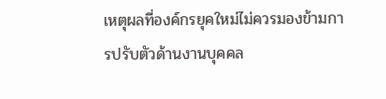เหตุผลที่องค์กรยุคใหม่ไม่ควรมองข้ามการปรับตัวด้านงานบุคคล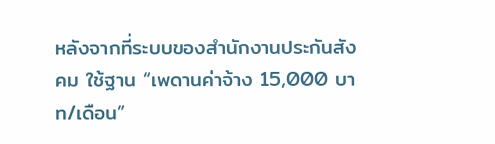หลังจากที่ระบบของสำนักงานประกันสังคม ใช้ฐาน “เพดานค่าจ้าง 15,000 บาท/เดือน”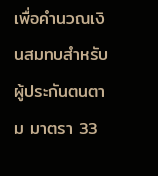เพื่อคำนวณเงินสมทบสำหรับผู้ประกันตนตาม มาตรา 33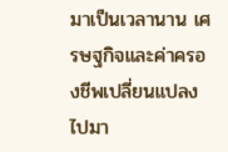มาเป็นเวลานาน เศรษฐกิจและค่าครองชีพเปลี่ยนแปลงไปมา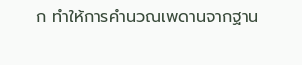ก ทำให้การคำนวณเพดานจากฐาน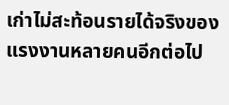เก่าไม่สะท้อนรายได้จริงของแรงงานหลายคนอีกต่อไป